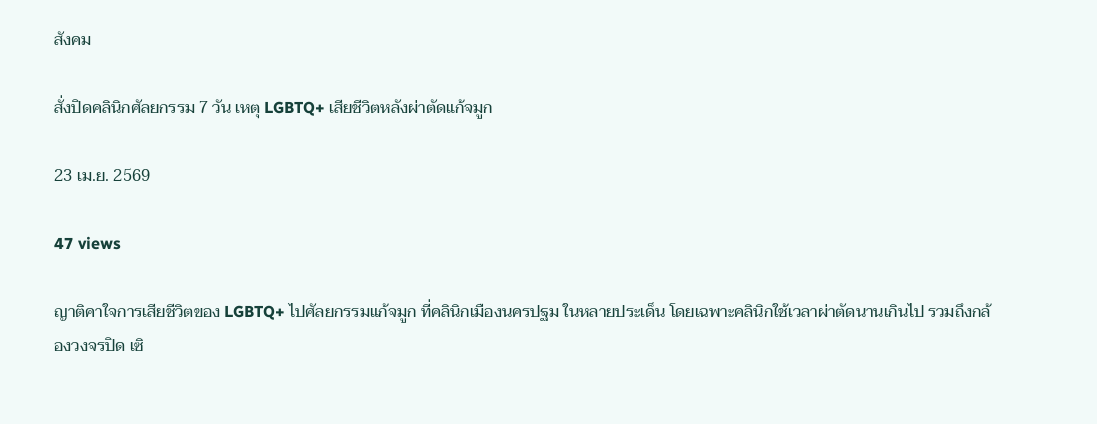สังคม

สั่งปิดคลินิกศัลยกรรม 7 วัน เหตุ LGBTQ+ เสียชีวิตหลังผ่าตัดแก้จมูก

23 เม.ย. 2569

47 views

ญาติคาใจการเสียชีวิตของ LGBTQ+ ไปศัลยกรรมแก้จมูก ที่คลินิกเมืองนครปฐม ในหลายประเด็น โดยเฉพาะคลินิกใช้เวลาผ่าตัดนานเกินไป รวมถึงกล้องวงจรปิด เซิ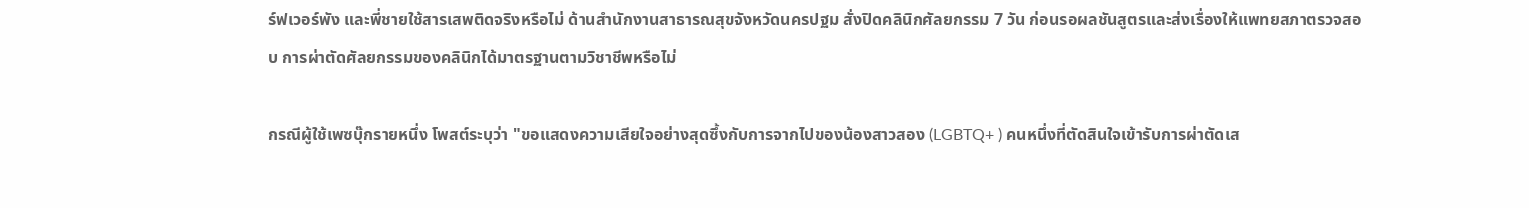ร์ฟเวอร์พัง และพี่ชายใช้สารเสพติดจริงหรือไม่ ด้านสำนักงานสาธารณสุขจังหวัดนครปฐม สั่งปิดคลินิกศัลยกรรม 7 วัน ก่อนรอผลชันสูตรและส่งเรื่องให้แพทยสภาตรวจสอบ การผ่าตัดศัลยกรรมของคลินิกได้มาตรฐานตามวิชาชีพหรือไม่

กรณีผู้ใช้เพซบุ๊กรายหนึ่ง โพสต์ระบุว่า "ขอแสดงความเสียใจอย่างสุดซึ้งกับการจากไปของน้องสาวสอง (LGBTQ+ ) คนหนึ่งที่ตัดสินใจเข้ารับการผ่าตัดเส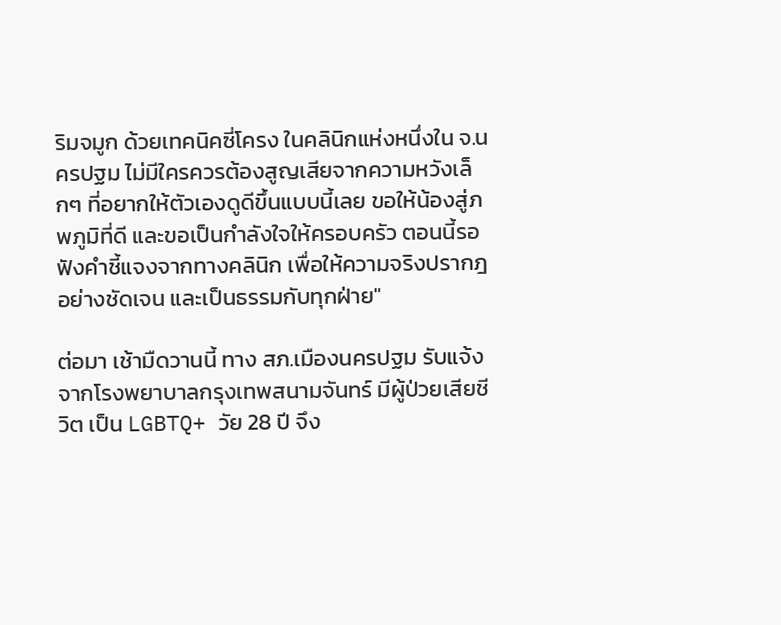ริมจมูก ด้วยเทคนิคซี่โครง ในคลินิกแห่งหนึ่งใน จ.นครปฐม ไม่มีใครควรต้องสูญเสียจากความหวังเล็กๆ ที่อยากให้ตัวเองดูดีขึ้นแบบนี้เลย ขอให้น้องสู่ภพภูมิที่ดี และขอเป็นกำลังใจให้ครอบครัว ตอนนี้รอฟังคำชี้แจงจากทางคลินิก เพื่อให้ความจริงปรากฎอย่างชัดเจน และเป็นธรรมกับทุกฝ่าย"

ต่อมา เช้ามืดวานนี้ ทาง สภ.เมืองนครปฐม รับแจ้งจากโรงพยาบาลกรุงเทพสนามจันทร์ มีผู้ป่วยเสียชีวิต เป็น LGBTQ+ วัย 28 ปี จึง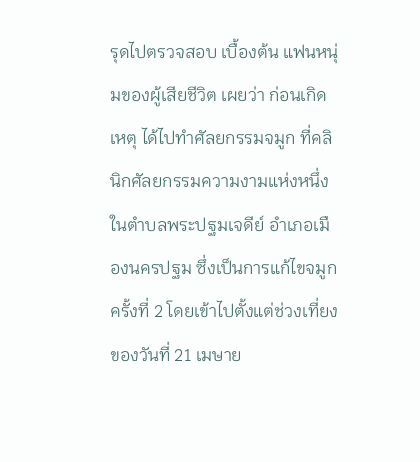รุดไปตรวจสอบ เบื้องต้น แฟนหนุ่มของผู้เสียชีวิต เผยว่า ก่อนเกิดเหตุ ได้ไปทำศัลยกรรมจมูก ที่คลินิกศัลยกรรมความงามแห่งหนึ่งในตำบลพระปฐมเจดีย์ อำเภอเมืองนครปฐม ซึ่งเป็นการแก้ไขจมูกครั้งที่ 2 โดยเข้าไปตั้งแต่ช่วงเที่ยงของวันที่ 21 เมษาย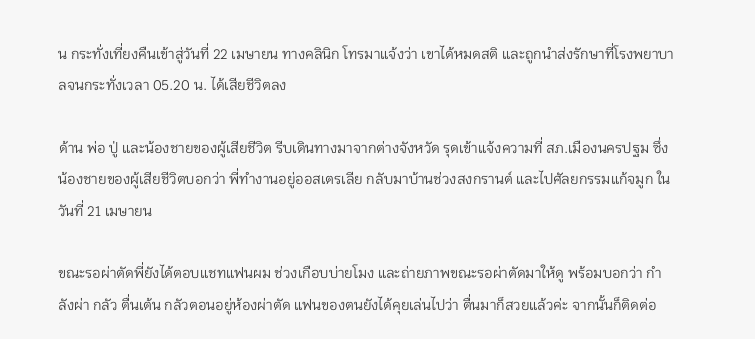น กระทั่งเที่ยงคืนเข้าสู่วันที่ 22 เมษายน ทางคลินิก โทรมาแจ้งว่า เขาได้หมดสติ และถูกนำส่งรักษาที่โรงพยาบาลจนกระทั่งเวลา 05.20 น. ได้เสียชีวิตลง

ด้าน พ่อ ปู่ และน้องชายของผู้เสียชีวิต รีบเดินทางมาจากต่างจังหวัด รุดเข้าแจ้งความที่ สภ.เมืองนครปฐม ซึ่งน้องชายของผู้เสียชีวิตบอกว่า พี่ทำงานอยู่ออสเตรเลีย กลับมาบ้านช่วงสงกรานต์ และไปศัลยกรรมแก้จมูก ในวันที่ 21 เมษายน

ขณะรอผ่าตัดพี่ยังได้ตอบแชทแฟนผม ช่วงเกือบบ่ายโมง และถ่ายภาพขณะรอผ่าตัดมาให้ดู พร้อมบอกว่า กำลังผ่า กลัว ตื่นเต้น กลัวตอนอยู่ห้องผ่าตัด แฟนของตนยังได้คุยเล่นไปว่า ตื่นมาก็สวยแล้วค่ะ จากนั้นก็ติดต่อ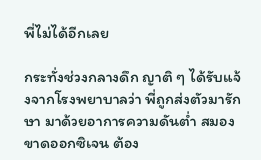พี่ไม่ได้อีกเลย

กระทั่งช่วงกลางดึก ญาติ ๆ ได้รับแจ้งจากโรงพยาบาลว่า พี่ถูกส่งตัวมารักษา มาด้วยอาการความดันต่ำ สมองขาดออกซิเจน ต้อง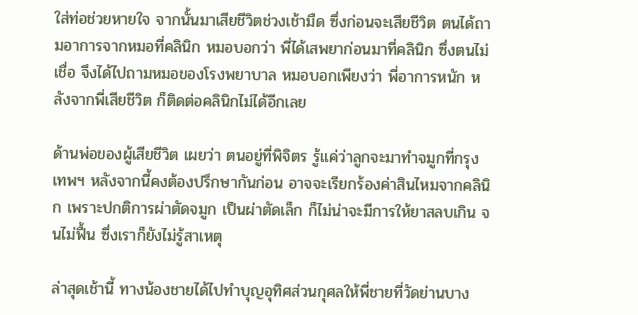ใส่ท่อช่วยหายใจ จากนั้นมาเสียชีวิตช่วงเช้ามืด ซึ่งก่อนจะเสียชีวิต ตนได้ถามอาการจากหมอที่คลินิก หมอบอกว่า พี่ได้เสพยาก่อนมาที่คลินิก ซึ่งตนไม่เชื่อ จึงได้ไปถามหมอของโรงพยาบาล หมอบอกเพียงว่า พี่อาการหนัก หลังจากพี่เสียชีวิต ก็ติดต่อคลินิกไม่ได้อีกเลย

ด้านพ่อของผู้เสียชีวิต เผยว่า ตนอยู่ที่พิจิตร รู้แค่ว่าลูกจะมาทำจมูกที่กรุงเทพฯ หลังจากนี้คงต้องปรึกษากันก่อน อาจจะเรียกร้องค่าสินไหมจากคลินิก เพราะปกติการผ่าตัดจมูก เป็นผ่าตัดเล็ก ก็ไม่น่าจะมีการให้ยาสลบเกิน จนไม่ฟื้น ซึ่งเราก็ยังไม่รู้สาเหตุ

ล่าสุดเช้านี้ ทางน้องชายได้ไปทำบุญอุทิศส่วนกุศลให้พี่ชายที่วัดย่านบาง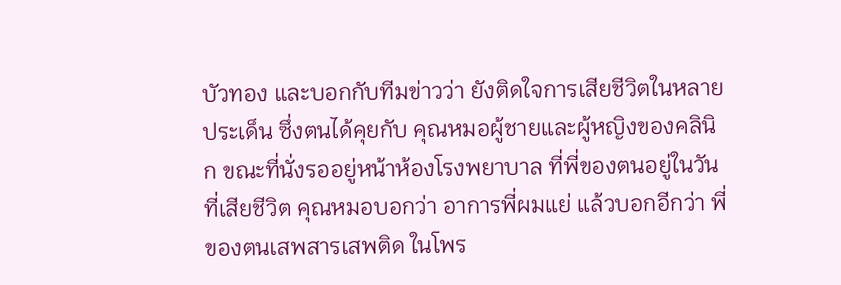บัวทอง และบอกกับทีมข่าวว่า ยังติดใจการเสียชีวิตในหลายประเด็น ซึ่งตนได้คุยกับ คุณหมอผู้ชายและผู้หญิงของคลินิก ขณะที่นั่งรออยู่หน้าห้องโรงพยาบาล ที่พี่ของตนอยู่ในวันที่เสียชีวิต คุณหมอบอกว่า อาการพี่ผมแย่ แล้วบอกอีกว่า พี่ของตนเสพสารเสพติด ในโพร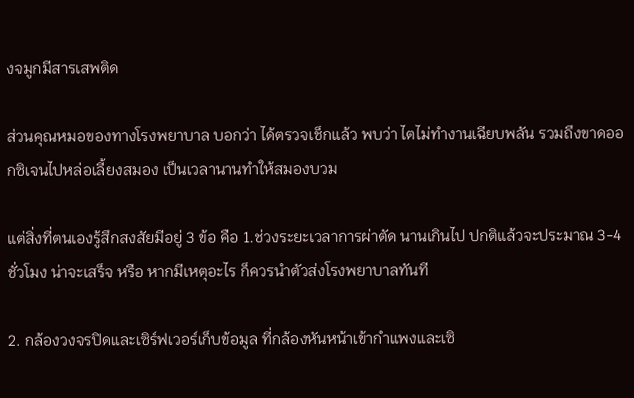งจมูกมีสารเสพติด

ส่วนคุณหมอของทางโรงพยาบาล บอกว่า ได้ตรวจเช็กแล้ว พบว่า ไตไม่ทำงานเฉียบพลัน รวมถึงขาดออกซิเจนไปหล่อเลี้ยงสมอง เป็นเวลานานทำให้สมองบวม

แต่สิ่งที่ตนเองรู้สึกสงสัยมีอยู่ 3 ข้อ คือ 1.ช่วงระยะเวลาการผ่าตัด นานเกินไป ปกติแล้วจะประมาณ 3-4 ชั่วโมง น่าจะเสร็จ หรือ หากมีเหตุอะไร ก็ควรนำตัวส่งโรงพยาบาลทันที

2. กล้องวงจรปิดและเซิร์ฟเวอร์เก็บข้อมูล ที่กล้องหันหน้าเข้ากำแพงและเซิ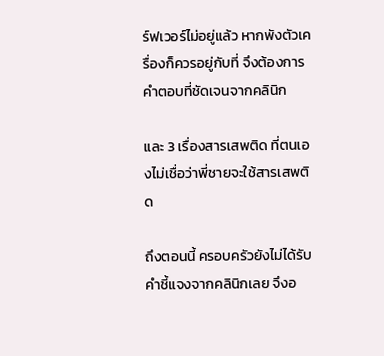ร์ฟเวอร์ไม่อยู่แล้ว หากพังตัวเครื่องก็ควรอยู่กับที่ จึงต้องการคำตอบที่ชัดเจนจากคลินิก

และ 3 เรื่องสารเสพติด ที่ตนเองไม่เชื่อว่าพี่ชายจะใช้สารเสพติด

ถึงตอนนี้ ครอบครัวยังไม่ได้รับคำชี้แจงจากคลินิกเลย จึงอ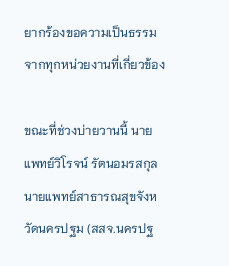ยากร้องขอความเป็นธรรมจากทุกหน่วยงานที่เกี่ยวข้อง

ขณะที่ช่วงบ่ายวานนี้ นายแพทย์วิโรจน์ รัตนอมรสกุล นายแพทย์สาธารณสุขจังหวัดนครปฐม (สสจ.นครปฐ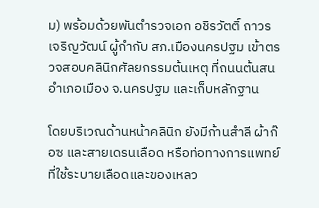ม) พร้อมด้วยพันตำรวจเอก อชิรวัตติ์ ถาวรเจริญวัฒน์ ผู้กำกับ สภ.เมืองนครปฐม เข้าตรวจสอบคลินิกศัลยกรรมต้นเหตุ ที่ถนนต้นสน อำเภอเมือง จ.นครปฐม และเก็บหลักฐาน

โดยบริเวณด้านหน้าคลินิก ยังมีก้านสำลี ผ้าก๊อซ และสายเดรนเลือด หรือท่อทางการแพทย์ที่ใช้ระบายเลือดและของเหลว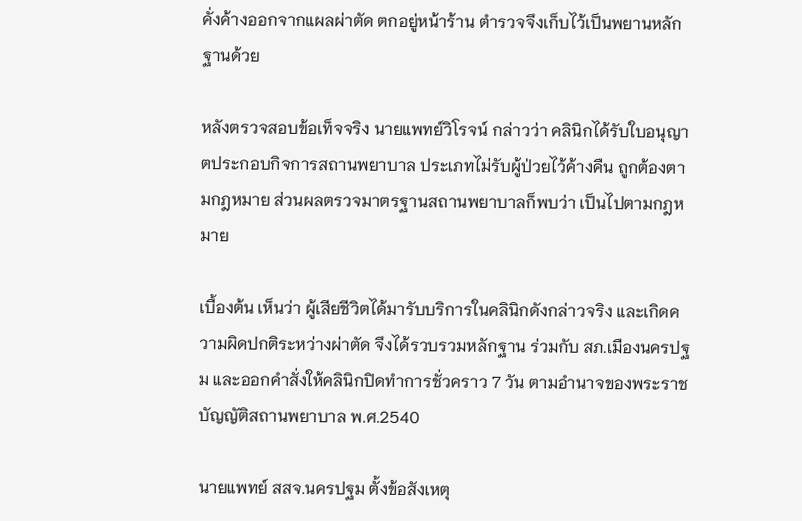คั่งค้างออกจากแผลผ่าตัด ตกอยู่หน้าร้าน ตำรวจจึงเก็บไว้เป็นพยานหลักฐานด้วย

หลังตรวจสอบข้อเท็จจริง นายแพทย์วิโรจน์ กล่าวว่า คลินิกได้รับใบอนุญาตประกอบกิจการสถานพยาบาล ประเภทไม่รับผู้ป่วยไว้ค้างคืน ถูกต้องตามกฎหมาย ส่วนผลตรวจมาตรฐานสถานพยาบาลก็พบว่า เป็นไปตามกฎหมาย

เบื้องต้น เห็นว่า ผู้เสียชีวิตได้มารับบริการในคลินิกดังกล่าวจริง และเกิดความผิดปกติระหว่างผ่าตัด จึงได้รวบรวมหลักฐาน ร่วมกับ สภ.เมืองนครปฐม และออกคำสั่งให้คลินิกปิดทำการชั่วคราว 7 วัน ตามอำนาจของพระราชบัญญัติสถานพยาบาล พ.ศ.2540

นายแพทย์ สสจ.นครปฐม ตั้งข้อสังเหตุ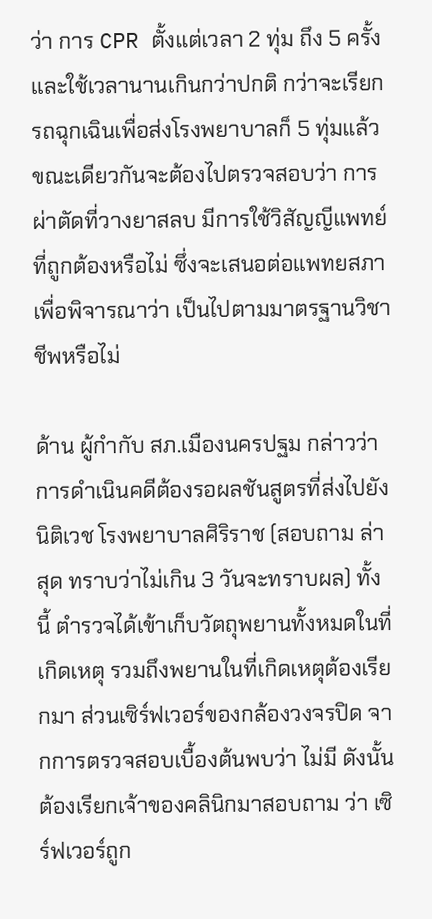ว่า การ CPR ตั้งแต่เวลา 2 ทุ่ม ถึง 5 ครั้ง และใช้เวลานานเกินกว่าปกติ กว่าจะเรียกรถฉุกเฉินเพื่อส่งโรงพยาบาลก็ 5 ทุ่มแล้ว ขณะเดียวกันจะต้องไปตรวจสอบว่า การผ่าตัดที่วางยาสลบ มีการใช้วิสัญญีแพทย์ที่ถูกต้องหรือไม่ ซึ่งจะเสนอต่อแพทยสภาเพื่อพิจารณาว่า เป็นไปตามมาตรฐานวิชาชีพหรือไม่

ด้าน ผู้กำกับ สภ.เมืองนครปฐม กล่าวว่า การดำเนินคดีต้องรอผลชันสูตรที่ส่งไปยังนิติเวช โรงพยาบาลศิริราช (สอบถาม ล่าสุด ทราบว่าไม่เกิน 3 วันจะทราบผล) ทั้งนี้ ตำรวจได้เข้าเก็บวัตถุพยานทั้งหมดในที่เกิดเหตุ รวมถึงพยานในที่เกิดเหตุต้องเรียกมา ส่วนเซิร์ฟเวอร์ของกล้องวงจรปิด จากการตรวจสอบเบื้องต้นพบว่า ไม่มี ดังนั้นต้องเรียกเจ้าของคลินิกมาสอบถาม ว่า เซิร์ฟเวอร์ถูก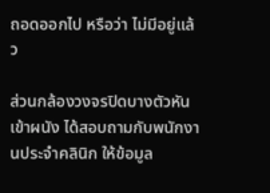ถอดออกไป หรือว่า ไม่มีอยู่แล้ว

ส่วนกล้องวงจรปิดบางตัวหันเข้าผนัง ได้สอบถามกับพนักงานประจำคลินิก ให้ข้อมูล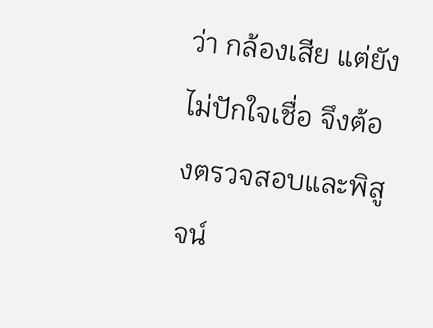ว่า กล้องเสีย แต่ยังไม่ปักใจเชื่อ จึงต้องตรวจสอบและพิสูจน์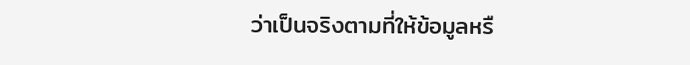ว่าเป็นจริงตามที่ให้ข้อมูลหรื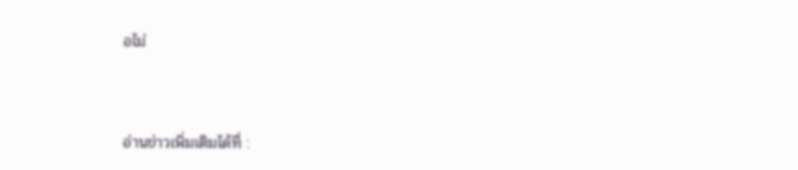อไม่



อ่านข่าวเพิ่มเติมได้ที่ :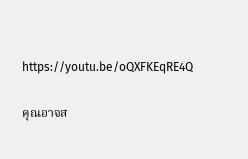https://youtu.be/oQXFKEqRE4Q

คุณอาจส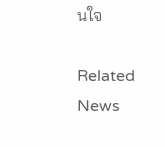นใจ

Related News